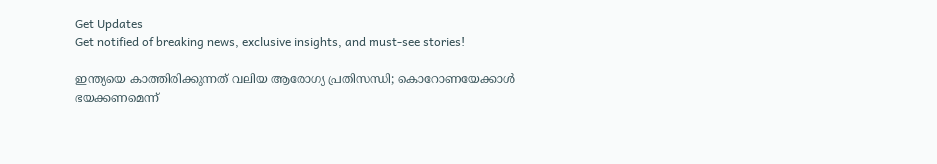Get Updates
Get notified of breaking news, exclusive insights, and must-see stories!

ഇന്ത്യയെ കാത്തിരിക്കുന്നത് വലിയ ആരോഗ്യ പ്രതിസന്ധി; കൊറോണയേക്കാള്‍ ഭയക്കണമെന്ന്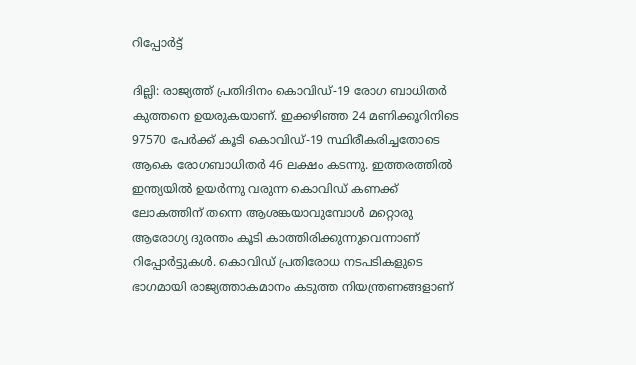റിപ്പോര്‍ട്ട്

ദില്ലി: രാജ്യത്ത് പ്രതിദിനം കൊവിഡ്-19 രോഗ ബാധിതര്‍ കുത്തനെ ഉയരുകയാണ്. ഇക്കഴിഞ്ഞ 24 മണിക്കൂറിനിടെ 97570 പേര്‍ക്ക് കൂടി കൊവിഡ്-19 സ്ഥിരീകരിച്ചതോടെ ആകെ രോഗബാധിതര്‍ 46 ലക്ഷം കടന്നു. ഇത്തരത്തില്‍ ഇന്ത്യയില്‍ ഉയര്‍ന്നു വരുന്ന കൊവിഡ് കണക്ക് ലോകത്തിന് തന്നെ ആശങ്കയാവുമ്പോള്‍ മറ്റൊരു ആരോഗ്യ ദുരന്തം കൂടി കാത്തിരിക്കുന്നുവെന്നാണ് റിപ്പോര്‍ട്ടുകള്‍. കൊവിഡ് പ്രതിരോധ നടപടികളുടെ ഭാഗമായി രാജ്യത്താകമാനം കടുത്ത നിയന്ത്രണങ്ങളാണ്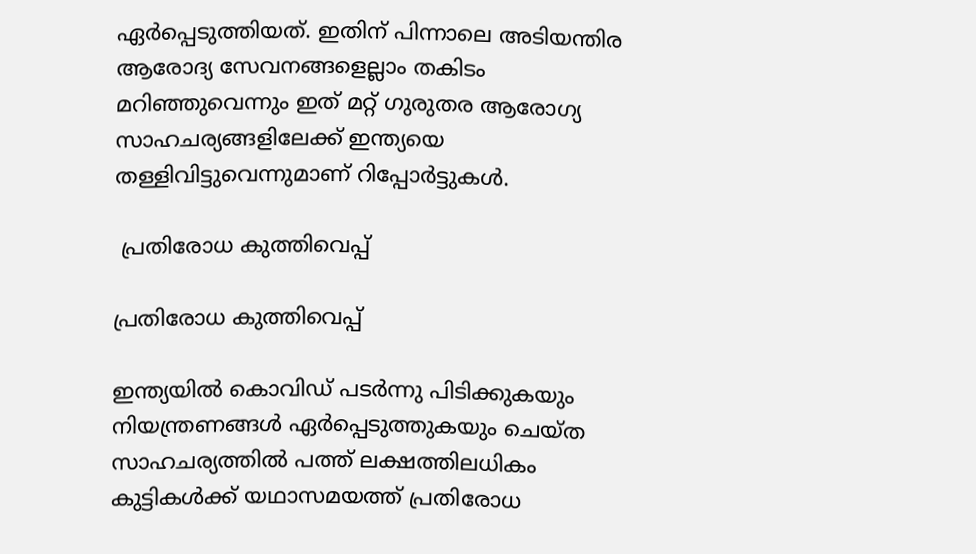ഏര്‍പ്പെടുത്തിയത്. ഇതിന് പിന്നാലെ അടിയന്തിര ആരോദ്യ സേവനങ്ങളെല്ലാം തകിടം മറിഞ്ഞുവെന്നും ഇത് മറ്റ് ഗുരുതര ആരോഗ്യ സാഹചര്യങ്ങളിലേക്ക് ഇന്ത്യയെ തള്ളിവിട്ടുവെന്നുമാണ് റിപ്പോര്‍ട്ടുകള്‍.

 പ്രതിരോധ കുത്തിവെപ്പ്

പ്രതിരോധ കുത്തിവെപ്പ്

ഇന്ത്യയില്‍ കൊവിഡ് പടര്‍ന്നു പിടിക്കുകയും നിയന്ത്രണങ്ങള്‍ ഏര്‍പ്പെടുത്തുകയും ചെയ്ത സാഹചര്യത്തില്‍ പത്ത് ലക്ഷത്തിലധികം കുട്ടികള്‍ക്ക് യഥാസമയത്ത് പ്രതിരോധ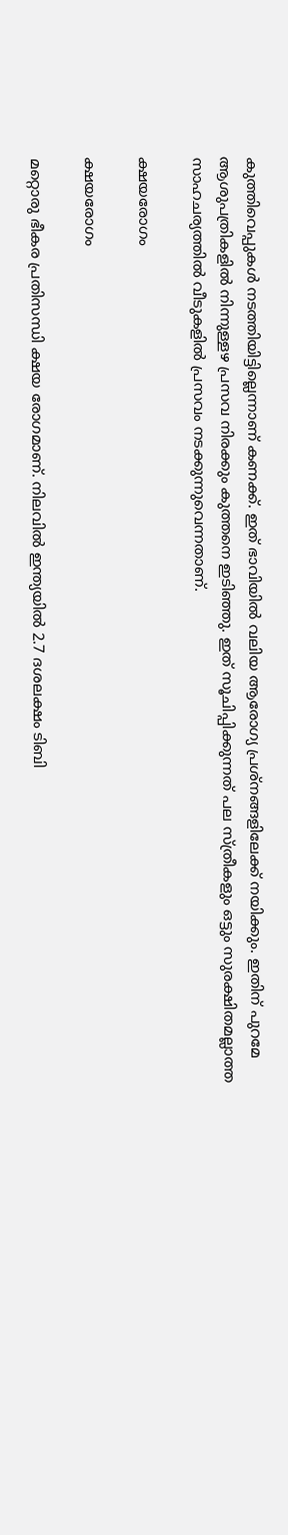കുത്തിവെപ്പുകള്‍ നടത്തിയിട്ടില്ലെന്നാണ് കണക്ക്. ഇത് ഭാവിയില്‍ വലിയ ആരോഗ്യ പ്രശ്‌നങ്ങളിലേക്ക് നയിക്കും. ഇതിന് പുറമേ ആശുപത്രികളില്‍ നിന്നുള്ളഴ പ്രസവ നിരക്കും കുത്തനെ ഇടിഞ്ഞു. ഇത് സൂചിപ്പിക്കുന്നത് പല സ്ത്രീകളും ഒട്ടും സുരക്ഷിതമല്ലാത്ത സാഹചര്യത്തില്‍ വീടുകളില്‍ പ്രസവം നടക്കുന്നുവെന്നതാണ്.

ക്ഷയരോഗം

ക്ഷയരോഗം

മറ്റൊരു ഭീകര പ്രതിസന്ധി ക്ഷയ രോഗമാണ്. നിലവില്‍ ഇന്ത്യയില്‍ 2.7 ദശലക്ഷം ടിബി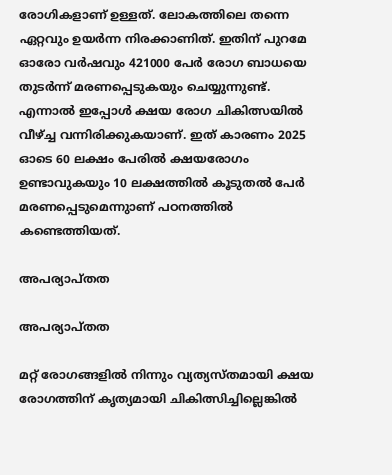രോഗികളാണ് ഉള്ളത്. ലോകത്തിലെ തന്നെ ഏറ്റവും ഉയര്‍ന്ന നിരക്കാണിത്. ഇതിന് പുറമേ ഓരോ വര്‍ഷവും 421000 പേര്‍ രോഗ ബാധയെ തുടര്‍ന്ന് മരണപ്പെടുകയും ചെയ്യുന്നുണ്ട്. എന്നാല്‍ ഇപ്പോള്‍ ക്ഷയ രോഗ ചികിത്സയില്‍ വീഴ്ച്ച വന്നിരിക്കുകയാണ്. ഇത് കാരണം 2025 ഓടെ 60 ലക്ഷം പേരില്‍ ക്ഷയരോഗം ഉണ്ടാവുകയും 10 ലക്ഷത്തില്‍ കൂടുതല്‍ പേര്‍ മരണപ്പെടുമെന്നുാണ് പഠനത്തില്‍ കണ്ടെത്തിയത്.

അപര്യാപ്തത

അപര്യാപ്തത

മറ്റ് രോഗങ്ങളില്‍ നിന്നും വ്യത്യസ്തമായി ക്ഷയ രോഗത്തിന് കൃത്യമായി ചികിത്സിച്ചില്ലെങ്കില്‍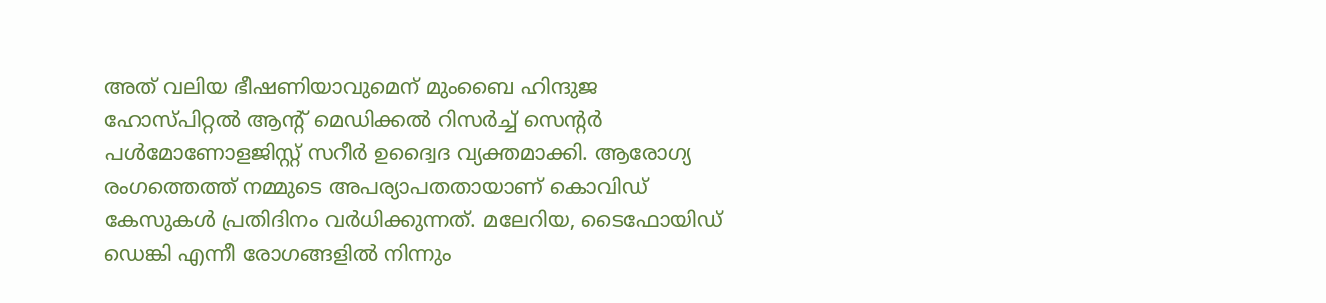അത് വലിയ ഭീഷണിയാവുമെന് മുംബൈ ഹിന്ദുജ ഹോസ്പിറ്റല്‍ ആന്റ് മെഡിക്കല്‍ റിസര്‍ച്ച് സെന്റര്‍ പള്‍മോണോളജിസ്റ്റ് സറീര്‍ ഉദ്വൈദ വ്യക്തമാക്കി. ആരോഗ്യ രംഗത്തെത്ത് നമ്മുടെ അപര്യാപതതായാണ് കൊവിഡ് കേസുകള്‍ പ്രതിദിനം വര്‍ധിക്കുന്നത്. മലേറിയ, ടൈഫോയിഡ് ഡെങ്കി എന്നീ രോഗങ്ങളില്‍ നിന്നും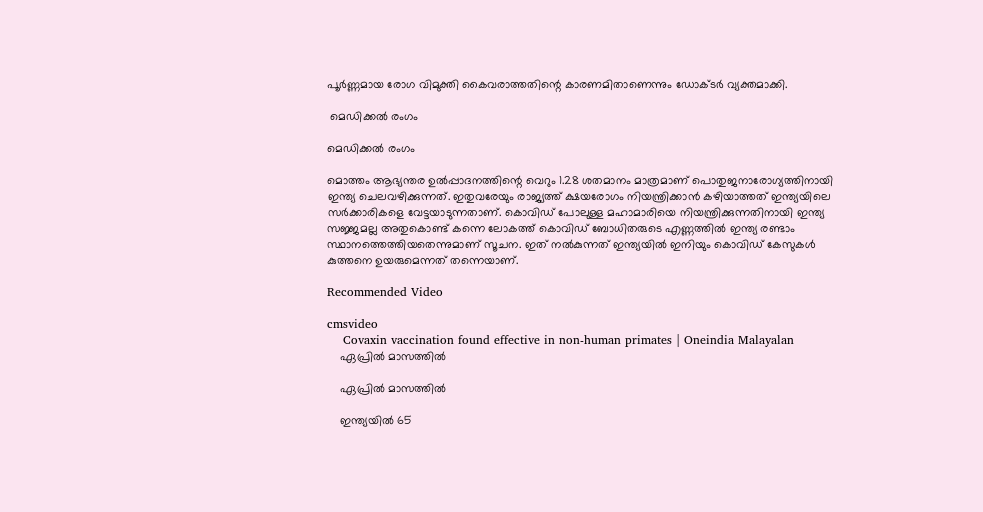പൂര്‍ണ്ണമായ രോഗ വിമുക്തി കൈവരാത്തതിന്റെ കാരണമിതാണെന്നും ഡോക്ടര്‍ വ്യക്തമാക്കി.

 മെഡിക്കല്‍ രംഗം

മെഡിക്കല്‍ രംഗം

മൊത്തം ആഭ്യന്തര ഉല്‍പ്പാദനത്തിന്റെ വെറും 1.28 ശതമാനം മാത്രമാണ് പൊതുജനാരോഗ്യത്തിനായി ഇന്ത്യ ചെലവഴിക്കുന്നത്. ഇതുവരേയും രാജ്യത്ത് ക്ഷയരോഗം നിയന്ത്രിക്കാന്‍ കഴിയാത്തത് ഇന്ത്യയിലെ സര്‍ക്കാരികളെ വേട്ടയാടുന്നതാണ്. കൊവിഡ് പോലുള്ള മഹാമാരിയെ നിയന്ത്രിക്കുന്നതിനായി ഇന്ത്യ സജ്ജമല്ല അതുകൊണ്ട് കന്നെ ലോകത്ത് കൊവിഡ് ബോധിതരുടെ എണ്ണത്തില്‍ ഇന്ത്യ രണ്ടാം സ്ഥാനത്തെത്തിയതെന്നുമാണ് സൂചന. ഇത് നല്‍കുന്നത് ഇന്ത്യയില്‍ ഇനിയും കൊവിഡ് കേസുകള്‍ കുത്തനെ ഉയരുമെന്നത് തന്നെയാണ്.

Recommended Video

cmsvideo
    Covaxin vaccination found effective in non-human primates | Oneindia Malayalan
    ഏപ്രില്‍ മാസത്തില്‍

    ഏപ്രില്‍ മാസത്തില്‍

    ഇന്ത്യയില്‍ 65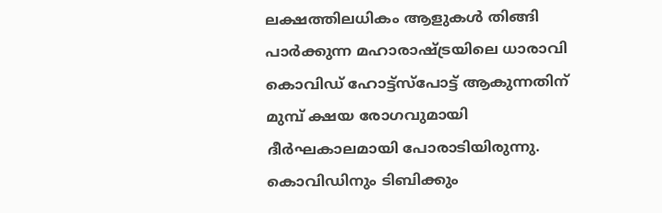ലക്ഷത്തിലധികം ആളുകള്‍ തിങ്ങി പാര്‍ക്കുന്ന മഹാരാഷ്ട്രയിലെ ധാരാവി കൊവിഡ് ഹോട്ട്‌സ്‌പോട്ട് ആകുന്നതിന് മുമ്പ് ക്ഷയ രോഗവുമായി ദീര്‍ഘകാലമായി പോരാടിയിരുന്നു. കൊവിഡിനും ടിബിക്കും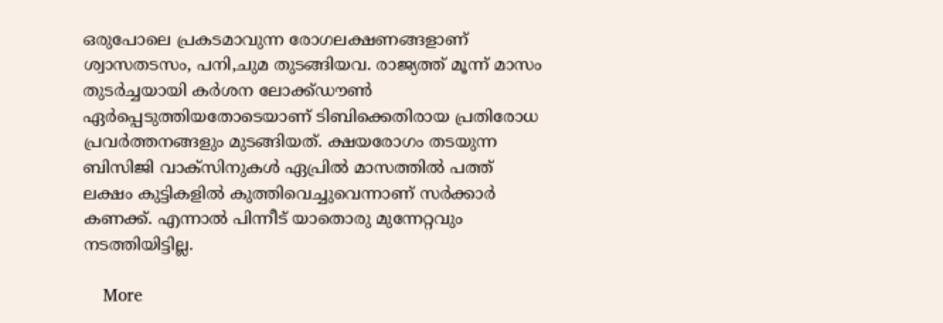ഒരുപോലെ പ്രകടമാവുന്ന രോഗലക്ഷണങ്ങളാണ് ശ്വാസതടസം, പനി,ചുമ തുടങ്ങിയവ. രാജ്യത്ത് മൂന്ന് മാസം തുടര്‍ച്ചയായി കര്‍ശന ലോക്ക്ഡൗണ്‍ ഏര്‍പ്പെടുത്തിയതോടെയാണ് ടിബിക്കെതിരായ പ്രതിരോധ പ്രവര്‍ത്തനങ്ങളും മുടങ്ങിയത്. ക്ഷയരോഗം തടയുന്ന ബിസിജി വാക്‌സിനുകള്‍ ഏപ്രില്‍ മാസത്തില്‍ പത്ത് ലക്ഷം കുട്ടികളില്‍ കുത്തിവെച്ചുവെന്നാണ് സര്‍ക്കാര്‍ കണക്ക്. എന്നാല്‍ പിന്നീട് യാതൊരു മുന്നേറ്റവും നടത്തിയിട്ടില്ല.

    More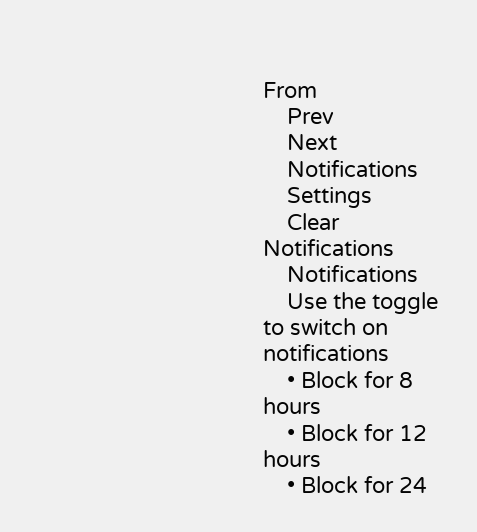From
    Prev
    Next
    Notifications
    Settings
    Clear Notifications
    Notifications
    Use the toggle to switch on notifications
    • Block for 8 hours
    • Block for 12 hours
    • Block for 24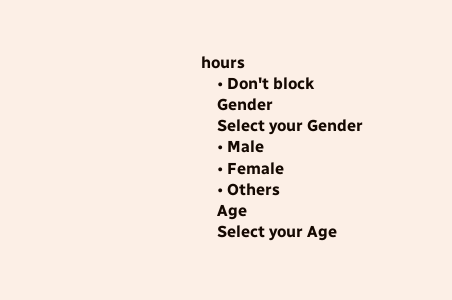hours
    • Don't block
    Gender
    Select your Gender
    • Male
    • Female
    • Others
    Age
    Select your Age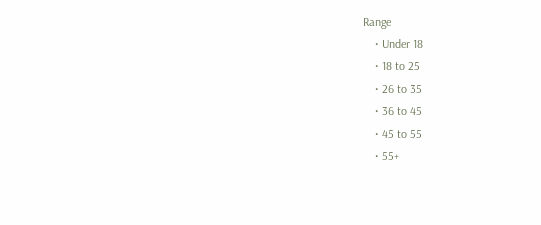Range
    • Under 18
    • 18 to 25
    • 26 to 35
    • 36 to 45
    • 45 to 55
    • 55+